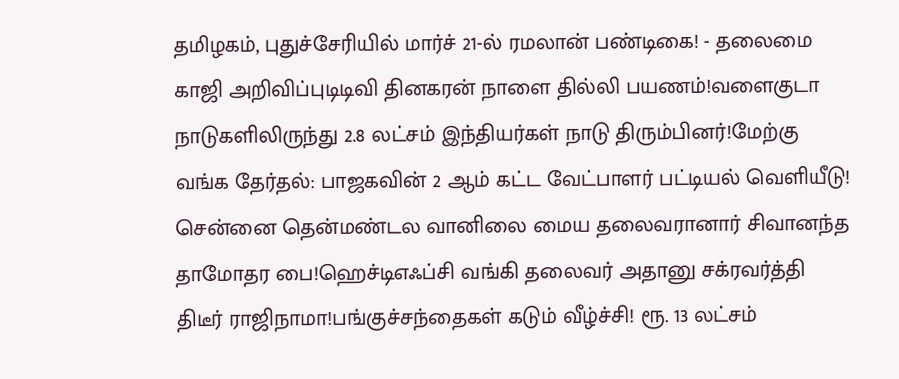தமிழகம், புதுச்சேரியில் மார்ச் 21-ல் ரமலான் பண்டிகை! - தலைமை காஜி அறிவிப்புடிடிவி தினகரன் நாளை தில்லி பயணம்!வளைகுடா நாடுகளிலிருந்து 2.8 லட்சம் இந்தியர்கள் நாடு திரும்பினர்!மேற்கு வங்க தேர்தல்: பாஜகவின் 2 ஆம் கட்ட வேட்பாளர் பட்டியல் வெளியீடு! சென்னை தென்மண்டல வானிலை மைய தலைவரானார் சிவானந்த தாமோதர பை!ஹெச்டிஎஃப்சி வங்கி தலைவர் அதானு சக்ரவர்த்தி திடீர் ராஜிநாமா!பங்குச்சந்தைகள் கடும் வீழ்ச்சி! ரூ. 13 லட்சம்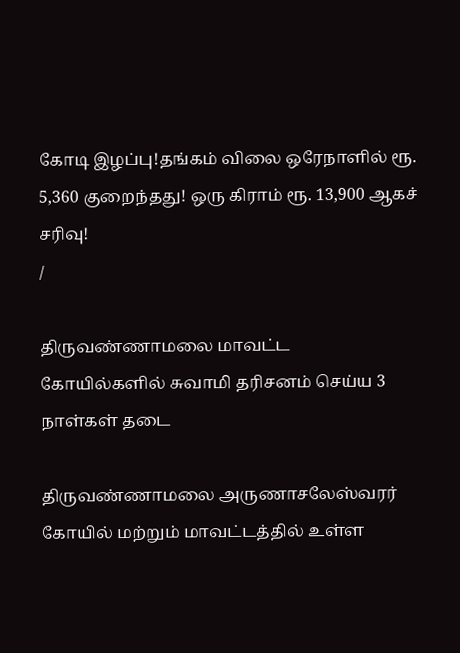கோடி இழப்பு!தங்கம் விலை ஒரேநாளில் ரூ. 5,360 குறைந்தது! ஒரு கிராம் ரூ. 13,900 ஆகச் சரிவு!
/

திருவண்ணாமலை மாவட்ட கோயில்களில் சுவாமி தரிசனம் செய்ய 3 நாள்கள் தடை

திருவண்ணாமலை அருணாசலேஸ்வரர் கோயில் மற்றும் மாவட்டத்தில் உள்ள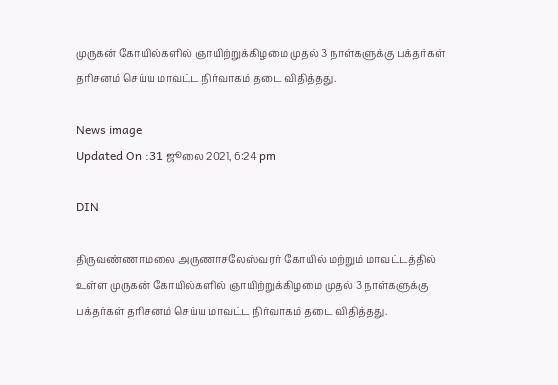முருகன் கோயில்களில் ஞாயிற்றுக்கிழமை முதல் 3 நாள்களுக்கு பக்தர்கள் தரிசனம் செய்ய மாவட்ட நிர்வாகம் தடை விதித்தது.

News image
Updated On :31 ஜூலை 2021, 6:24 pm

DIN

திருவண்ணாமலை அருணாசலேஸ்வரர் கோயில் மற்றும் மாவட்டத்தில் உள்ள முருகன் கோயில்களில் ஞாயிற்றுக்கிழமை முதல் 3 நாள்களுக்கு பக்தர்கள் தரிசனம் செய்ய மாவட்ட நிர்வாகம் தடை விதித்தது.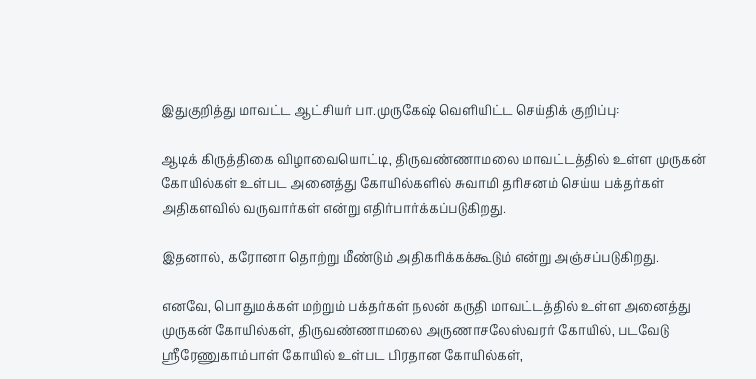இதுகுறித்து மாவட்ட ஆட்சியர் பா.முருகேஷ் வெளியிட்ட செய்திக் குறிப்பு:

ஆடிக் கிருத்திகை விழாவையொட்டி, திருவண்ணாமலை மாவட்டத்தில் உள்ள முருகன் கோயில்கள் உள்பட அனைத்து கோயில்களில் சுவாமி தரிசனம் செய்ய பக்தர்கள் அதிகளவில் வருவார்கள் என்று எதிர்பார்க்கப்படுகிறது.

இதனால், கரோனா தொற்று மீண்டும் அதிகரிக்கக்கூடும் என்று அஞ்சப்படுகிறது.

எனவே, பொதுமக்கள் மற்றும் பக்தர்கள் நலன் கருதி மாவட்டத்தில் உள்ள அனைத்து முருகன் கோயில்கள், திருவண்ணாமலை அருணாசலேஸ்வரர் கோயில், படவேடு ஸ்ரீரேணுகாம்பாள் கோயில் உள்பட பிரதான கோயில்கள்,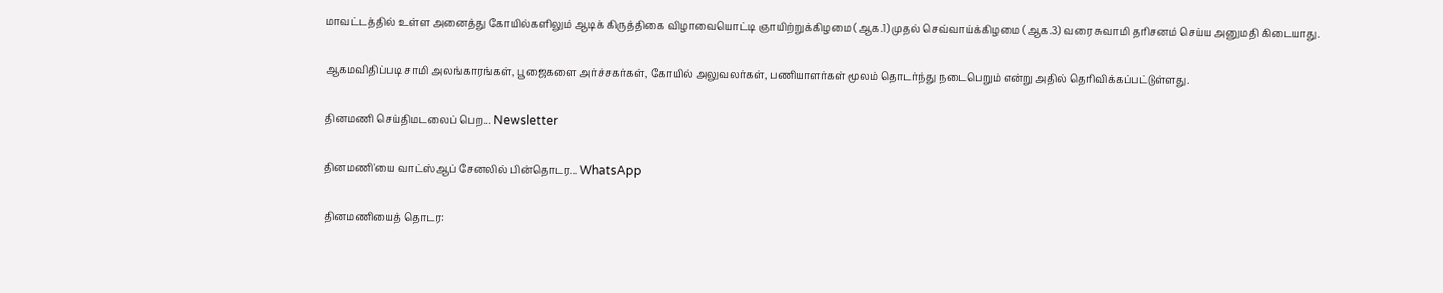மாவட்டத்தில் உள்ள அனைத்து கோயில்களிலும் ஆடிக் கிருத்திகை விழாவையொட்டி ஞாயிற்றுக்கிழமை (ஆக.1) முதல் செவ்வாய்க்கிழமை (ஆக.3) வரை சுவாமி தரிசனம் செய்ய அனுமதி கிடையாது.

ஆகமவிதிப்படி சாமி அலங்காரங்கள், பூஜைகளை அர்ச்சகர்கள், கோயில் அலுவலர்கள், பணியாளர்கள் மூலம் தொடர்ந்து நடைபெறும் என்று அதில் தெரிவிக்கப்பட்டுள்ளது.

தினமணி செய்திமடலைப் பெற... Newsletter

தினமணி'யை வாட்ஸ்ஆப் சேனலில் பின்தொடர... WhatsApp

தினமணியைத் தொடர: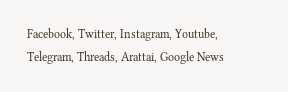Facebook, Twitter, Instagram, Youtube, Telegram, Threads, Arattai, Google News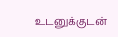உடனுக்குடன்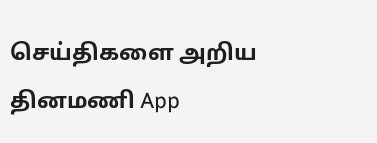செய்திகளை அறிய தினமணி App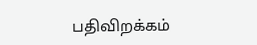பதிவிறக்கம்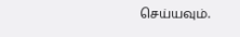செய்யவும்.